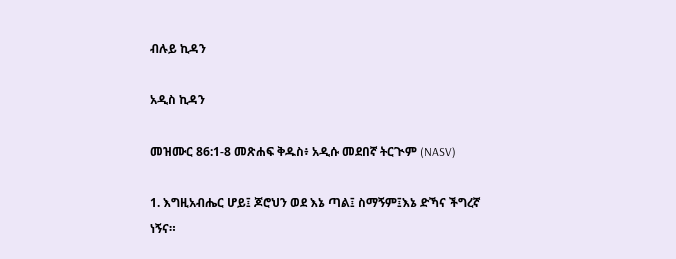ብሉይ ኪዳን

አዲስ ኪዳን

መዝሙር 86:1-8 መጽሐፍ ቅዱስ፥ አዲሱ መደበኛ ትርጒም (NASV)

1. እግዚአብሔር ሆይ፤ ጆሮህን ወደ እኔ ጣል፤ ስማኝም፤እኔ ድኻና ችግረኛ ነኝና።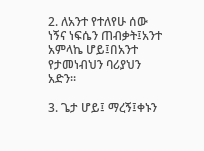2. ለአንተ የተለየሁ ሰው ነኝና ነፍሴን ጠብቃት፤አንተ አምላኬ ሆይ፤በአንተ የታመነብህን ባሪያህን አድን።

3. ጌታ ሆይ፤ ማረኝ፤ቀኑን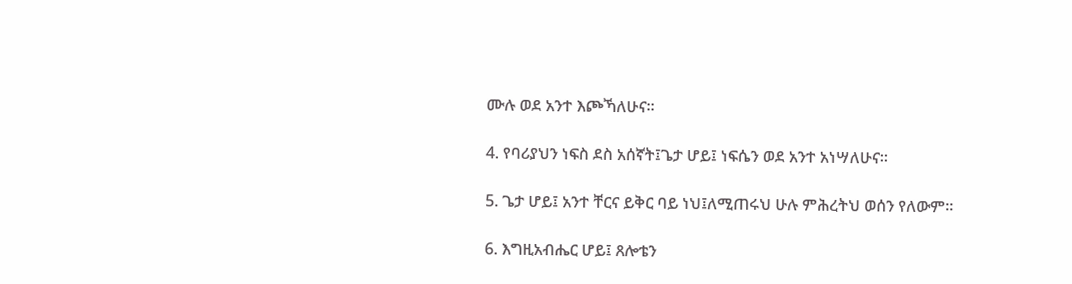ሙሉ ወደ አንተ እጮኻለሁና።

4. የባሪያህን ነፍስ ደስ አሰኛት፤ጌታ ሆይ፤ ነፍሴን ወደ አንተ አነሣለሁና።

5. ጌታ ሆይ፤ አንተ ቸርና ይቅር ባይ ነህ፤ለሚጠሩህ ሁሉ ምሕረትህ ወሰን የለውም።

6. እግዚአብሔር ሆይ፤ ጸሎቴን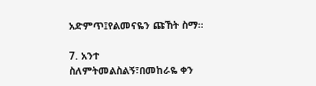አድምጥ፤የልመናዬን ጩኸት ስማ።

7. አንተ ስለምትመልስልኝ፣በመከራዬ ቀን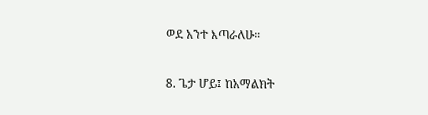ወደ አንተ እጣራለሁ።

8. ጌታ ሆይ፤ ከአማልክት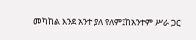መካከል እንደ አንተ ያለ የለም፤ከአንተም ሥራ ጋር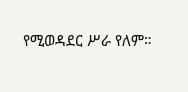የሚወዳደር ሥራ የለም።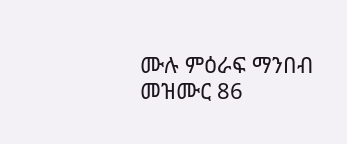ሙሉ ምዕራፍ ማንበብ መዝሙር 86